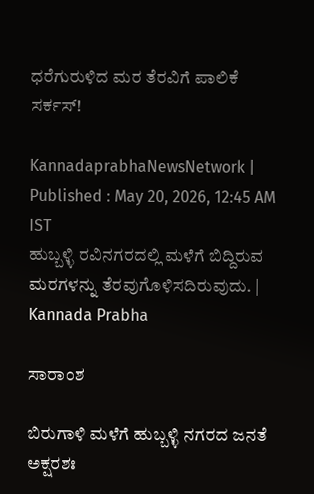ಧರೆಗುರುಳಿದ ಮರ ತೆರವಿಗೆ ಪಾಲಿಕೆ ಸರ್ಕಸ್‌!

KannadaprabhaNewsNetwork |
Published : May 20, 2026, 12:45 AM IST
ಹುಬ್ಬಳ್ಳಿ ರವಿನಗರದಲ್ಲಿ ಮಳೆಗೆ ಬಿದ್ದಿರುವ ಮರಗಳನ್ನು ತೆರವುಗೊಳಿಸದಿರುವುದು. | Kannada Prabha

ಸಾರಾಂಶ

ಬಿರುಗಾಳಿ ಮಳೆಗೆ ಹುಬ್ಬಳ್ಳಿ ನಗರದ ಜನತೆ ಅಕ್ಷರಶಃ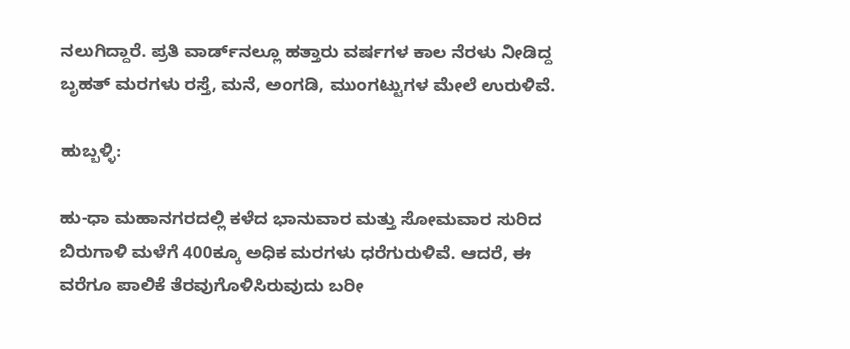ನಲುಗಿದ್ದಾರೆ. ಪ್ರತಿ ವಾರ್ಡ್‌ನಲ್ಲೂ ಹತ್ತಾರು ವರ್ಷಗಳ ಕಾಲ ನೆರಳು ನೀಡಿದ್ದ ಬೃಹತ್‌ ಮರಗಳು ರಸ್ತೆ, ಮನೆ, ಅಂಗಡಿ, ಮುಂಗಟ್ಟುಗಳ ಮೇಲೆ ಉರುಳಿವೆ.

ಹುಬ್ಬಳ್ಳಿ:

ಹು-ಧಾ ಮಹಾನಗರದಲ್ಲಿ ಕಳೆದ ಭಾನುವಾರ ಮತ್ತು ಸೋಮವಾರ ಸುರಿದ ಬಿರುಗಾಳಿ ಮಳೆಗೆ 400ಕ್ಕೂ ಅಧಿಕ ಮರಗಳು ಧರೆಗುರುಳಿವೆ. ಆದರೆ, ಈ ವರೆಗೂ ಪಾಲಿಕೆ ತೆರವುಗೊಳಿಸಿರುವುದು ಬರೀ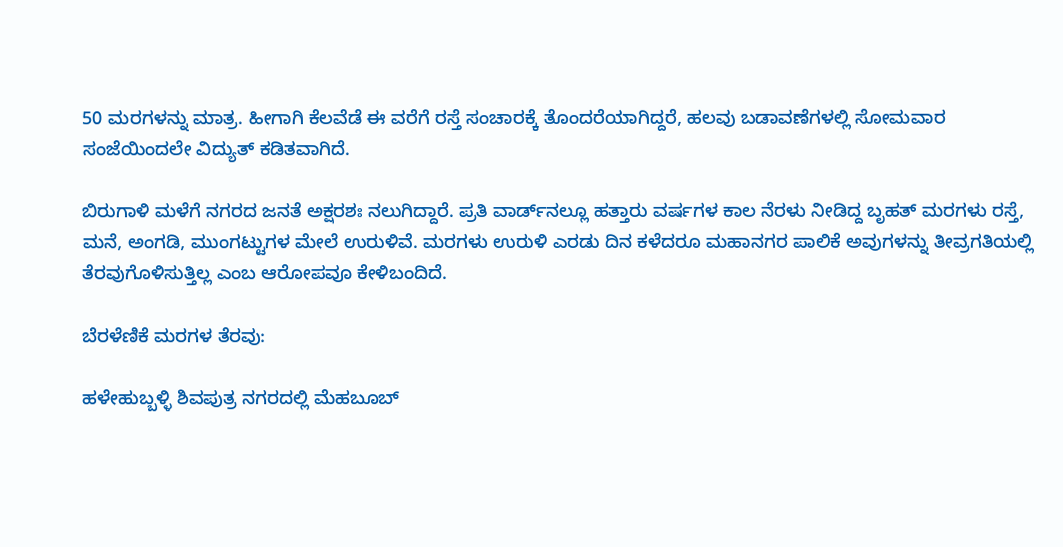50 ಮರಗಳನ್ನು ಮಾತ್ರ. ಹೀಗಾಗಿ ಕೆಲವೆಡೆ ಈ ವರೆಗೆ ರಸ್ತೆ ಸಂಚಾರಕ್ಕೆ ತೊಂದರೆಯಾಗಿದ್ದರೆ, ಹಲವು ಬಡಾವಣೆಗಳಲ್ಲಿ ಸೋಮವಾರ ಸಂಜೆಯಿಂದಲೇ ವಿದ್ಯುತ್‌ ಕಡಿತವಾಗಿದೆ.

ಬಿರುಗಾಳಿ ಮಳೆಗೆ ನಗರದ ಜನತೆ ಅಕ್ಷರಶಃ ನಲುಗಿದ್ದಾರೆ. ಪ್ರತಿ ವಾರ್ಡ್‌ನಲ್ಲೂ ಹತ್ತಾರು ವರ್ಷಗಳ ಕಾಲ ನೆರಳು ನೀಡಿದ್ದ ಬೃಹತ್‌ ಮರಗಳು ರಸ್ತೆ, ಮನೆ, ಅಂಗಡಿ, ಮುಂಗಟ್ಟುಗಳ ಮೇಲೆ ಉರುಳಿವೆ. ಮರಗಳು ಉರುಳಿ ಎರಡು ದಿನ ಕಳೆದರೂ ಮಹಾನಗರ ಪಾಲಿಕೆ ಅವುಗಳನ್ನು ತೀವ್ರಗತಿಯಲ್ಲಿ ತೆರವುಗೊಳಿಸುತ್ತಿಲ್ಲ ಎಂಬ ಆರೋಪವೂ ಕೇಳಿಬಂದಿದೆ.

ಬೆರಳೆಣಿಕೆ ಮರಗಳ ತೆರವು:

ಹಳೇಹುಬ್ಬಳ್ಳಿ ಶಿವಪುತ್ರ ನಗರದಲ್ಲಿ ಮೆಹಬೂಬ್‌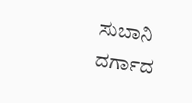ಸುಬಾನಿ ದರ್ಗಾದ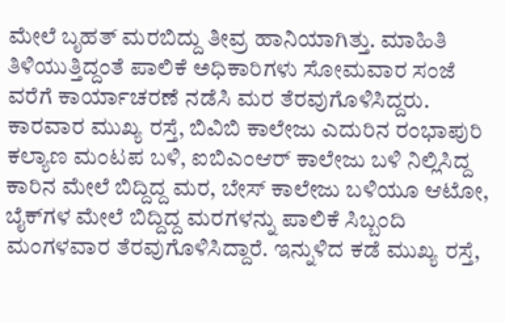ಮೇಲೆ ಬೃಹತ್ ಮರಬಿದ್ದು ತೀವ್ರ ಹಾನಿಯಾಗಿತ್ತು. ಮಾಹಿತಿ ತಿಳಿಯುತ್ತಿದ್ದಂತೆ ಪಾಲಿಕೆ ಅಧಿಕಾರಿಗಳು ಸೋಮವಾರ ಸಂಜೆ ವರೆಗೆ ಕಾರ್ಯಾಚರಣೆ ನಡೆಸಿ ಮರ ತೆರವುಗೊಳಿಸಿದ್ದರು. ಕಾರವಾರ ಮುಖ್ಯ ರಸ್ತೆ, ಬಿವಿಬಿ ಕಾಲೇಜು ಎದುರಿನ ರಂಭಾಪುರಿ ಕಲ್ಯಾಣ ಮಂಟಪ ಬಳಿ, ಐಬಿಎಂಆರ್‌ ಕಾಲೇಜು ಬಳಿ ನಿಲ್ಲಿಸಿದ್ದ ಕಾರಿನ ಮೇಲೆ ಬಿದ್ದಿದ್ದ ಮರ, ಬೇಸ್‌ ಕಾಲೇಜು ಬಳಿಯೂ ಆಟೋ, ಬೈಕ್‌ಗಳ ಮೇಲೆ ಬಿದ್ದಿದ್ದ ಮರಗಳನ್ನು ಪಾಲಿಕೆ ಸಿಬ್ಬಂದಿ ಮಂಗಳವಾರ ತೆರವುಗೊಳಿಸಿದ್ದಾರೆ. ಇನ್ನುಳಿದ ಕಡೆ ಮುಖ್ಯ ರಸ್ತೆ,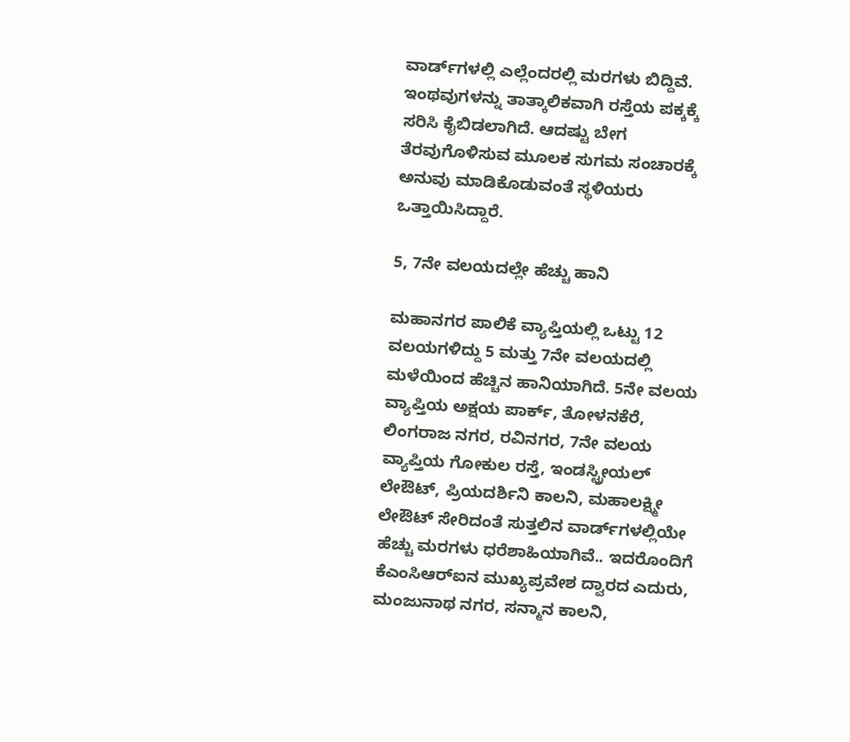ವಾರ್ಡ್‌ಗಳಲ್ಲಿ ಎಲ್ಲೆಂದರಲ್ಲಿ ಮರಗಳು ಬಿದ್ದಿವೆ. ಇಂಥವುಗಳನ್ನು ತಾತ್ಕಾಲಿಕವಾಗಿ ರಸ್ತೆಯ ಪಕ್ಕಕ್ಕೆ ಸರಿಸಿ ಕೈಬಿಡಲಾಗಿದೆ. ಆದಷ್ಟು ಬೇಗ ತೆರವುಗೊಳಿಸುವ ಮೂಲಕ ಸುಗಮ ಸಂಚಾರಕ್ಕೆ ಅನುವು ಮಾಡಿಕೊಡುವಂತೆ ಸ್ಥಳಿಯರು ಒತ್ತಾಯಿಸಿದ್ದಾರೆ.

5, 7ನೇ ವಲಯದಲ್ಲೇ ಹೆಚ್ಚು ಹಾನಿ

ಮಹಾನಗರ ಪಾಲಿಕೆ ವ್ಯಾಪ್ತಿಯಲ್ಲಿ ಒಟ್ಟು 12 ವಲಯಗಳಿದ್ದು 5 ಮತ್ತು 7ನೇ ವಲಯದಲ್ಲಿ ಮಳೆಯಿಂದ ಹೆಚ್ಚಿನ ಹಾನಿಯಾಗಿದೆ. 5ನೇ ವಲಯ ವ್ಯಾಪ್ತಿಯ ಅಕ್ಷಯ ಪಾರ್ಕ್, ತೋಳನಕೆರೆ, ಲಿಂಗರಾಜ ನಗರ, ರವಿನಗರ, 7ನೇ ವಲಯ ವ್ಯಾಪ್ತಿಯ ಗೋಕುಲ ರಸ್ತೆ, ಇಂಡಸ್ಟ್ರೀಯಲ್‌ ಲೇಔಟ್‌, ಪ್ರಿಯದರ್ಶಿನಿ ಕಾಲನಿ, ಮಹಾಲಕ್ಷ್ಮೀ ಲೇಔಟ್ ಸೇರಿದಂತೆ ಸುತ್ತಲಿನ ವಾರ್ಡ್‌ಗಳಲ್ಲಿಯೇ ಹೆಚ್ಚು ಮರಗಳು ಧರೆಶಾಹಿಯಾಗಿವೆ.. ಇದರೊಂದಿಗೆ ಕೆಎಂಸಿಆರ್‌ಐನ ಮುಖ್ಯಪ್ರವೇಶ ದ್ವಾರದ ಎದುರು, ಮಂಜುನಾಥ ನಗರ, ಸನ್ಮಾನ ಕಾಲನಿ,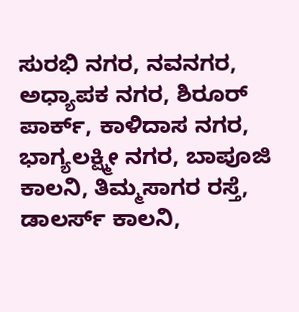ಸುರಭಿ ನಗರ, ನವನಗರ, ಅಧ್ಯಾಪಕ ನಗರ, ಶಿರೂರ್ ಪಾರ್ಕ್‌, ಕಾಳಿದಾಸ ನಗರ, ಭಾಗ್ಯಲಕ್ಷ್ಮೀ ನಗರ, ಬಾಪೂಜಿ ಕಾಲನಿ, ತಿಮ್ಮಸಾಗರ ರಸ್ತೆ, ಡಾಲರ್ಸ್‌ ಕಾಲನಿ,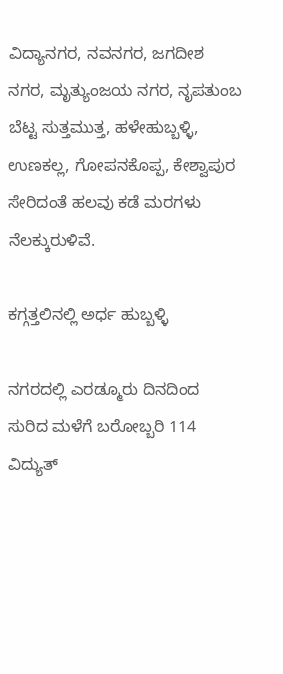ವಿದ್ಯಾನಗರ, ನವನಗರ, ಜಗದೀಶ ನಗರ, ಮೃತ್ಯುಂಜಯ ನಗರ, ನೃಪತುಂಬ ಬೆಟ್ಟ ಸುತ್ತಮುತ್ತ, ಹಳೇಹುಬ್ಬಳ್ಳಿ, ಉಣಕಲ್ಲ, ಗೋಪನಕೊಪ್ಪ, ಕೇಶ್ವಾಪುರ ಸೇರಿದಂತೆ ಹಲವು ಕಡೆ ಮರಗಳು ನೆಲಕ್ಕುರುಳಿವೆ.

ಕಗ್ಗತ್ತಲಿನಲ್ಲಿ ಅರ್ಧ ಹುಬ್ಬಳ್ಳಿ

ನಗರದಲ್ಲಿ ಎರಡ್ಮೂರು ದಿನದಿಂದ ಸುರಿದ ಮಳೆಗೆ ಬರೋಬ್ಬರಿ 114 ವಿದ್ಯುತ್‌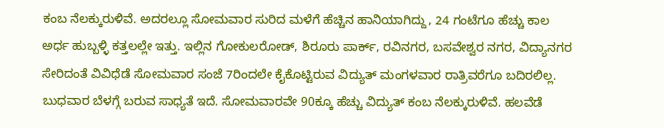ಕಂಬ ನೆಲಕ್ಕುರುಳಿವೆ. ಅದರಲ್ಲೂ ಸೋಮವಾರ ಸುರಿದ ಮಳೆಗೆ ಹೆಚ್ಚಿನ ಹಾನಿಯಾಗಿದ್ದು, 24 ಗಂಟೆಗೂ ಹೆಚ್ಚು ಕಾಲ ಅರ್ಧ ಹುಬ್ಬಳ್ಳಿ ಕತ್ತಲಲ್ಲೇ ಇತ್ತು. ಇಲ್ಲಿನ ಗೋಕುಲರೋಡ್‌, ಶಿರೂರು ಪಾರ್ಕ್‌, ರವಿನಗರ, ಬಸವೇಶ್ವರ ನಗರ, ವಿದ್ಯಾನಗರ ಸೇರಿದಂತೆ ವಿವಿಧೆಡೆ ಸೋಮವಾರ ಸಂಜೆ 7ರಿಂದಲೇ ಕೈಕೊಟ್ಟಿರುವ ವಿದ್ಯುತ್‌ ಮಂಗಳವಾರ ರಾತ್ರಿವರೆಗೂ ಬದಿರಲಿಲ್ಲ. ಬುಧವಾರ ಬೆಳಗ್ಗೆ ಬರುವ ಸಾಧ್ಯತೆ ಇದೆ. ಸೋಮವಾರವೇ 90ಕ್ಕೂ ಹೆಚ್ಚು ವಿದ್ಯುತ್‌ ಕಂಬ ನೆಲಕ್ಕುರುಳಿವೆ. ಹಲವೆಡೆ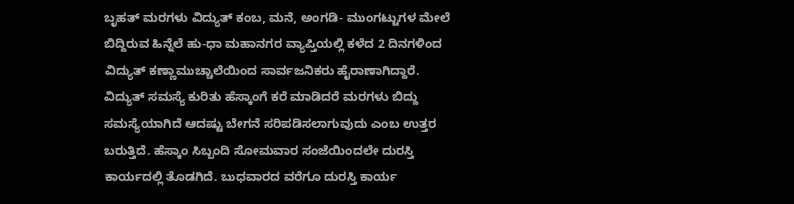ಬೃಹತ್‌ ಮರಗಳು ವಿದ್ಯುತ್‌ ಕಂಬ, ಮನೆ, ಅಂಗಡಿ- ಮುಂಗಟ್ಟುಗಳ ಮೇಲೆ ಬಿದ್ದಿರುವ ಹಿನ್ನೆಲೆ ಹು-ಧಾ ಮಹಾನಗರ ವ್ಯಾಪ್ತಿಯಲ್ಲಿ ಕಳೆದ 2 ದಿನಗಳಿಂದ ವಿದ್ಯುತ್‌ ಕಣ್ಣಾಮುಚ್ಚಾಲೆಯಿಂದ ಸಾರ್ವಜನಿಕರು ಹೈರಾಣಾಗಿದ್ದಾರೆ. ವಿದ್ಯುತ್‌ ಸಮಸ್ಯೆ ಕುರಿತು ಹೆಸ್ಕಾಂಗೆ ಕರೆ ಮಾಡಿದರೆ ಮರಗಳು ಬಿದ್ದು ಸಮಸ್ಯೆಯಾಗಿದೆ ಆದಷ್ಟು ಬೇಗನೆ ಸರಿಪಡಿಸಲಾಗುವುದು ಎಂಬ ಉತ್ತರ ಬರುತ್ತಿದೆ. ಹೆಸ್ಕಾಂ ಸಿಬ್ಬಂದಿ ಸೋಮವಾರ ಸಂಜೆಯಿಂದಲೇ ದುರಸ್ತಿ ಕಾರ್ಯದಲ್ಲಿ ತೊಡಗಿದೆ. ಬುಧವಾರದ ವರೆಗೂ ದುರಸ್ತಿ ಕಾರ್ಯ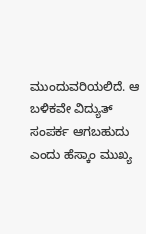ಮುಂದುವರಿಯಲಿದೆ. ಆ ಬಳಿಕವೇ ವಿದ್ಯುತ್‌ ಸಂಪರ್ಕ ಆಗಬಹುದು ಎಂದು ಹೆಸ್ಕಾಂ ಮುಖ್ಯ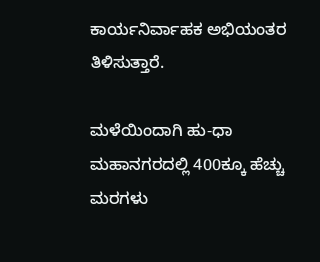ಕಾರ್ಯನಿರ್ವಾಹಕ ಅಭಿಯಂತರ ತಿಳಿಸುತ್ತಾರೆ.

ಮಳೆಯಿಂದಾಗಿ ಹು-ಧಾ ಮಹಾನಗರದಲ್ಲಿ 400ಕ್ಕೂ ಹೆಚ್ಚು ಮರಗಳು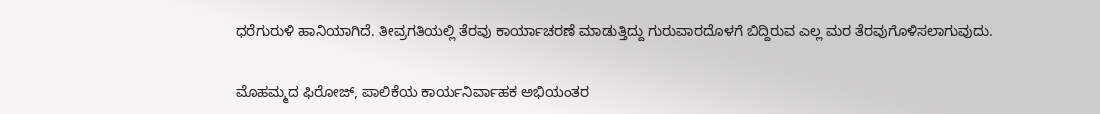ಧರೆಗುರುಳಿ ಹಾನಿಯಾಗಿದೆ. ತೀವ್ರಗತಿಯಲ್ಲಿ ತೆರವು ಕಾರ್ಯಾಚರಣೆ ಮಾಡುತ್ತಿದ್ದು ಗುರುವಾರದೊಳಗೆ ಬಿದ್ದಿರುವ ಎಲ್ಲ ಮರ ತೆರವುಗೊಳಿಸಲಾಗುವುದು.

ಮೊಹಮ್ಮದ ಫಿರೋಜ್, ಪಾಲಿಕೆಯ ಕಾರ್ಯನಿರ್ವಾಹಕ ಅಭಿಯಂತರ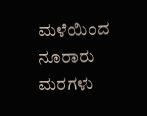ಮಳೆಯಿಂದ ನೂರಾರು ಮರಗಳು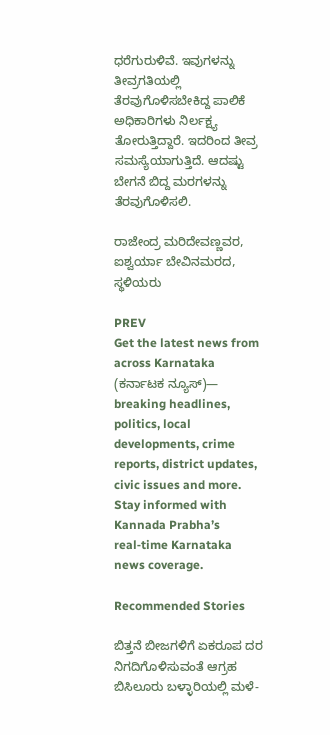ಧರೆಗುರುಳಿವೆ. ಇವುಗಳನ್ನು ತೀವ್ರಗತಿಯಲ್ಲಿ ತೆರವುಗೊಳಿಸಬೇಕಿದ್ದ ಪಾಲಿಕೆ ಅಧಿಕಾರಿಗಳು ನಿರ್ಲಕ್ಷ್ಯ ತೋರುತ್ತಿದ್ದಾರೆ. ಇದರಿಂದ ತೀವ್ರ ಸಮಸ್ಯೆಯಾಗುತ್ತಿದೆ. ಆದಷ್ಟು ಬೇಗನೆ ಬಿದ್ದ ಮರಗಳನ್ನು ತೆರವುಗೊಳಿಸಲಿ.

ರಾಜೇಂದ್ರ ಮರಿದೇವಣ್ಣವರ, ಐಶ್ವರ್ಯಾ ಬೇವಿನಮರದ, ಸ್ಥಳಿಯರು

PREV
Get the latest news from across Karnataka (ಕರ್ನಾಟಕ ನ್ಯೂಸ್)— breaking headlines, politics, local developments, crime reports, district updates, civic issues and more. Stay informed with Kannada Prabha’s real‑time Karnataka news coverage.

Recommended Stories

ಬಿತ್ತನೆ ಬೀಜಗಳಿಗೆ ಏಕರೂಪ ದರ ನಿಗದಿಗೊಳಿಸುವಂತೆ ಆಗ್ರಹ
ಬಿಸಿಲೂರು ಬಳ್ಳಾರಿಯಲ್ಲಿ ಮಳೆ-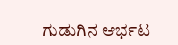ಗುಡುಗಿನ ಆರ್ಭಟ